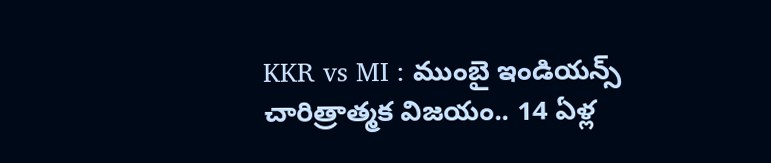KKR vs MI : ముంబై ఇండియన్స్ చారిత్రాత్మక విజయం.. 14 ఏళ్ల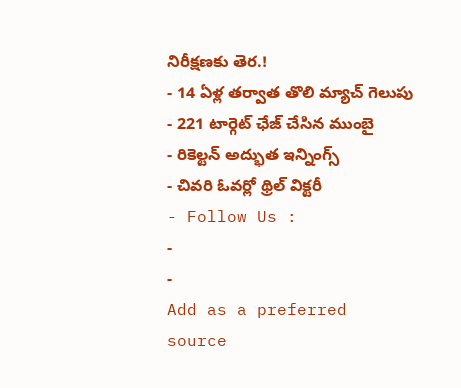నిరీక్షణకు తెర.!
- 14 ఏళ్ల తర్వాత తొలి మ్యాచ్ గెలుపు
- 221 టార్గెట్ ఛేజ్ చేసిన ముంబై
- రికెల్టన్ అద్భుత ఇన్నింగ్స్
- చివరి ఓవర్లో థ్రిల్ విక్టరీ
- Follow Us :
-
-
Add as a preferred
source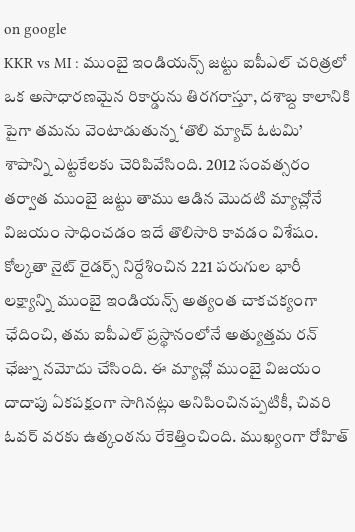on google
KKR vs MI : ముంబై ఇండియన్స్ జట్టు ఐపీఎల్ చరిత్రలో ఒక అసాధారణమైన రికార్డును తిరగరాస్తూ, దశాబ్ద కాలానికి పైగా తమను వెంటాడుతున్న ‘తొలి మ్యాచ్ ఓటమి’ శాపాన్ని ఎట్టకేలకు చెరిపివేసింది. 2012 సంవత్సరం తర్వాత ముంబై జట్టు తాము ఆడిన మొదటి మ్యాచ్లోనే విజయం సాధించడం ఇదే తొలిసారి కావడం విశేషం. కోల్కతా నైట్ రైడర్స్ నిర్దేశించిన 221 పరుగుల భారీ లక్ష్యాన్ని ముంబై ఇండియన్స్ అత్యంత చాకచక్యంగా ఛేదించి, తమ ఐపీఎల్ ప్రస్థానంలోనే అత్యుత్తమ రన్ ఛేజ్ను నమోదు చేసింది. ఈ మ్యాచ్లో ముంబై విజయం దాదాపు ఏకపక్షంగా సాగినట్లు అనిపించినప్పటికీ, చివరి ఓవర్ వరకు ఉత్కంఠను రేకెత్తించింది. ముఖ్యంగా రోహిత్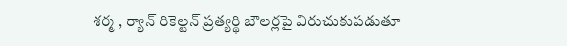శర్మ , ర్యాన్ రికెల్టన్ ప్రత్యర్థి బౌలర్లపై విరుచుకుపడుతూ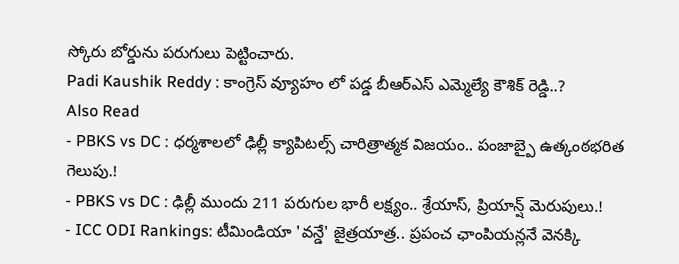స్కోరు బోర్డును పరుగులు పెట్టించారు.
Padi Kaushik Reddy : కాంగ్రెస్ వ్యూహం లో పడ్డ బీఆర్ఎస్ ఎమ్మెల్యే కౌశిక్ రెడ్డి..?
Also Read
- PBKS vs DC : ధర్మశాలలో ఢిల్లీ క్యాపిటల్స్ చారిత్రాత్మక విజయం.. పంజాబ్పై ఉత్కంఠభరిత గెలుపు.!
- PBKS vs DC : ఢిల్లీ ముందు 211 పరుగుల భారీ లక్ష్యం.. శ్రేయాస్, ప్రియాన్ష్ మెరుపులు.!
- ICC ODI Rankings: టీమిండియా 'వన్డే' జైత్రయాత్ర.. ప్రపంచ ఛాంపియన్లనే వెనక్కి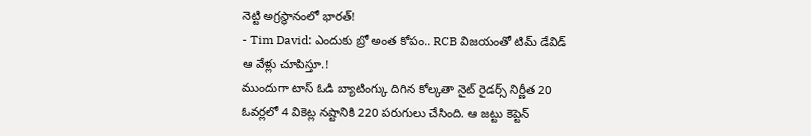నెట్టి అగ్రస్థానంలో భారత్!
- Tim David: ఎందుకు బ్రో అంత కోపం.. RCB విజయంతో టిమ్ డేవిడ్ ఆ వేళ్లు చూపిస్తూ.!
ముందుగా టాస్ ఓడి బ్యాటింగ్కు దిగిన కోల్కతా నైట్ రైడర్స్ నిర్ణీత 20 ఓవర్లలో 4 వికెట్ల నష్టానికి 220 పరుగులు చేసింది. ఆ జట్టు కెప్టెన్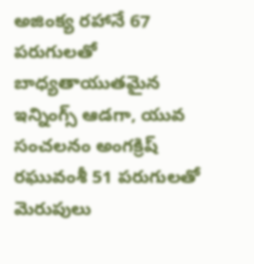అజింక్య రహానే 67 పరుగులతో బాధ్యతాయుతమైన ఇన్నింగ్స్ ఆడగా, యువ సంచలనం అంగక్రిష్ రఘువంశీ 51 పరుగులతో మెరుపులు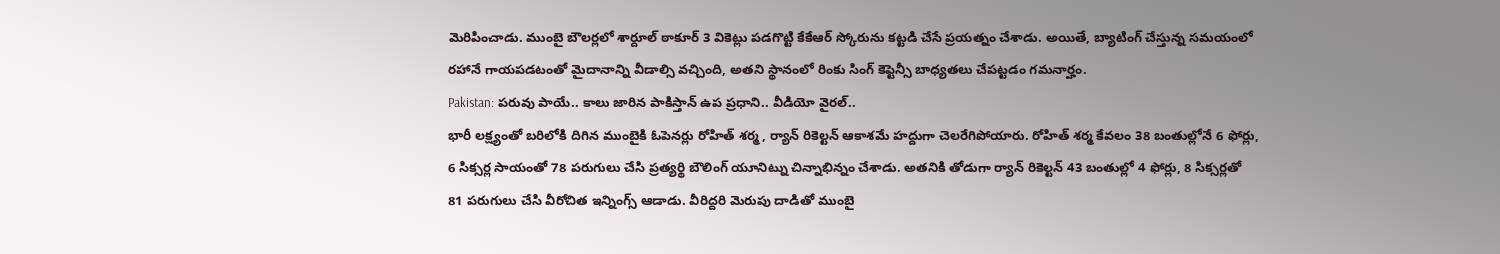మెరిపించాడు. ముంబై బౌలర్లలో శార్దూల్ ఠాకూర్ 3 వికెట్లు పడగొట్టి కేకేఆర్ స్కోరును కట్టడి చేసే ప్రయత్నం చేశాడు. అయితే, బ్యాటింగ్ చేస్తున్న సమయంలో రహానే గాయపడటంతో మైదానాన్ని వీడాల్సి వచ్చింది, అతని స్థానంలో రింకు సింగ్ కెప్టెన్సీ బాధ్యతలు చేపట్టడం గమనార్హం.
Pakistan: పరువు పాయే.. కాలు జారిన పాకిస్తాన్ ఉప ప్రధాని.. వీడియో వైరల్..
భారీ లక్ష్యంతో బరిలోకి దిగిన ముంబైకి ఓపెనర్లు రోహిత్ శర్మ , ర్యాన్ రికెల్టన్ ఆకాశమే హద్దుగా చెలరేగిపోయారు. రోహిత్ శర్మ కేవలం 38 బంతుల్లోనే 6 ఫోర్లు, 6 సిక్సర్ల సాయంతో 78 పరుగులు చేసి ప్రత్యర్థి బౌలింగ్ యూనిట్ను చిన్నాభిన్నం చేశాడు. అతనికి తోడుగా ర్యాన్ రికెల్టన్ 43 బంతుల్లో 4 ఫోర్లు, 8 సిక్సర్లతో 81 పరుగులు చేసి వీరోచిత ఇన్నింగ్స్ ఆడాడు. వీరిద్దరి మెరుపు దాడితో ముంబై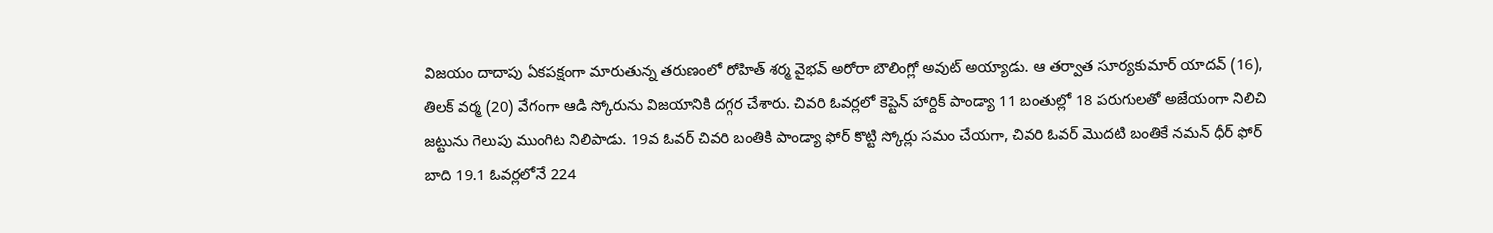విజయం దాదాపు ఏకపక్షంగా మారుతున్న తరుణంలో రోహిత్ శర్మ వైభవ్ అరోరా బౌలింగ్లో అవుట్ అయ్యాడు. ఆ తర్వాత సూర్యకుమార్ యాదవ్ (16), తిలక్ వర్మ (20) వేగంగా ఆడి స్కోరును విజయానికి దగ్గర చేశారు. చివరి ఓవర్లలో కెప్టెన్ హార్దిక్ పాండ్యా 11 బంతుల్లో 18 పరుగులతో అజేయంగా నిలిచి జట్టును గెలుపు ముంగిట నిలిపాడు. 19వ ఓవర్ చివరి బంతికి పాండ్యా ఫోర్ కొట్టి స్కోర్లు సమం చేయగా, చివరి ఓవర్ మొదటి బంతికే నమన్ ధీర్ ఫోర్ బాది 19.1 ఓవర్లలోనే 224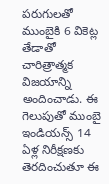పరుగులతో ముంబైకి 6 వికెట్ల తేడాతో చారిత్రాత్మక విజయాన్ని అందించాడు. ఈ గెలుపుతో ముంబై ఇండియన్స్ 14 ఏళ్ల నిరీక్షణకు తెరదించుతూ ఈ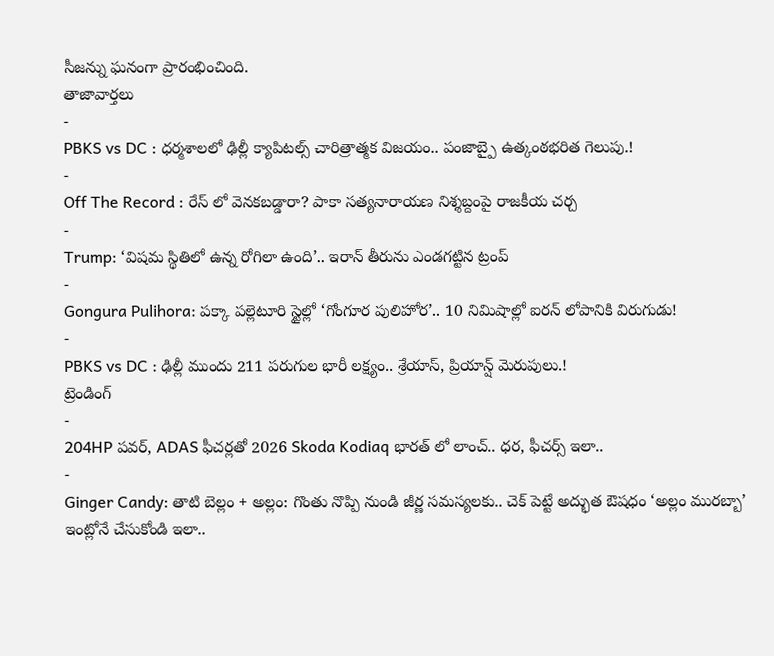సీజన్ను ఘనంగా ప్రారంభించింది.
తాజావార్తలు
-
PBKS vs DC : ధర్మశాలలో ఢిల్లీ క్యాపిటల్స్ చారిత్రాత్మక విజయం.. పంజాబ్పై ఉత్కంఠభరిత గెలుపు.!
-
Off The Record : రేస్ లో వెనకబడ్డారా? పాకా సత్యనారాయణ నిశ్శబ్దంపై రాజకీయ చర్చ
-
Trump: ‘విషమ స్థితిలో ఉన్న రోగిలా ఉంది’.. ఇరాన్ తీరును ఎండగట్టిన ట్రంప్
-
Gongura Pulihora: పక్కా పల్లెటూరి స్టైల్లో ‘గోంగూర పులిహోర’.. 10 నిమిషాల్లో ఐరన్ లోపానికి విరుగుడు!
-
PBKS vs DC : ఢిల్లీ ముందు 211 పరుగుల భారీ లక్ష్యం.. శ్రేయాస్, ప్రియాన్ష్ మెరుపులు.!
ట్రెండింగ్
-
204HP పవర్, ADAS ఫీచర్లతో 2026 Skoda Kodiaq భారత్ లో లాంచ్.. ధర, ఫీచర్స్ ఇలా..
-
Ginger Candy: తాటి బెల్లం + అల్లం: గొంతు నొప్పి నుండి జీర్ణ సమస్యలకు.. చెక్ పెట్టే అద్భుత ఔషధం ‘అల్లం మురబ్బా’ ఇంట్లోనే చేసుకోండి ఇలా..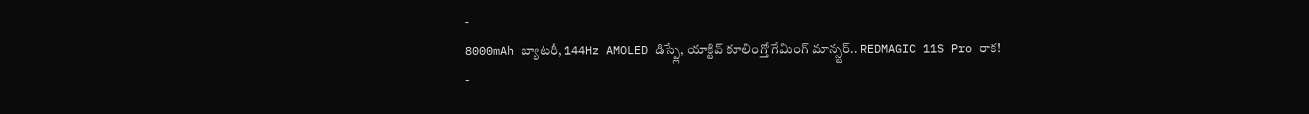-
8000mAh బ్యాటరీ, 144Hz AMOLED డిస్ప్లే, యాక్టివ్ కూలింగ్తో గేమింగ్ మాన్స్టర్.. REDMAGIC 11S Pro రాక!
-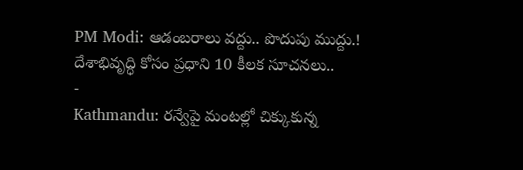PM Modi: ఆడంబరాలు వద్దు.. పొదుపు ముద్దు.! దేశాభివృద్ధి కోసం ప్రధాని 10 కీలక సూచనలు..
-
Kathmandu: రన్వేపై మంటల్లో చిక్కుకున్న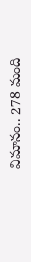విమానం.. 278 మంది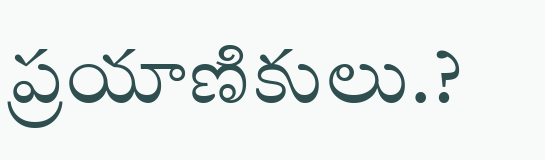ప్రయాణికులు.?